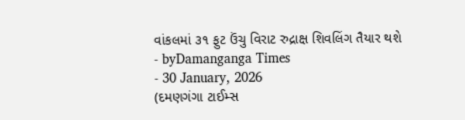વાંકલમાં ૩૧ ફુટ ઉંચુ વિરાટ રુદ્રાક્ષ શિવલિંગ તૈયાર થશે
- byDamanganga Times
- 30 January, 2026
(દમણગંગા ટાઈમ્સ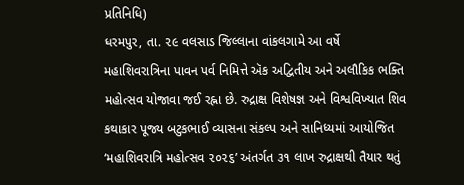પ્રતિનિધિ)
ધરમપુર, તા. ૨૯ વલસાડ જિલ્લાના વાંકલગામે આ વર્ષે મહાશિવરાત્રિના પાવન પર્વ નિમિત્તે ઍક અદ્વિતીય અને અલૌકિક ભક્તિ મહોત્સવ યોજાવા જઈ રહ્ના છે. રુદ્રાક્ષ વિશેષજ્ઞ અને વિશ્વવિખ્યાત શિવ કથાકાર પૂજ્ય બટુકભાઈ વ્યાસના સંકલ્પ અને સાનિધ્યમાં આયોજિત ‘મહાશિવરાત્રિ મહોત્સવ ૨૦૨૬’ અંતર્ગત ૩૧ લાખ રુદ્રાક્ષથી તૈયાર થતું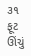૩૧ ફૂટ ઊંચું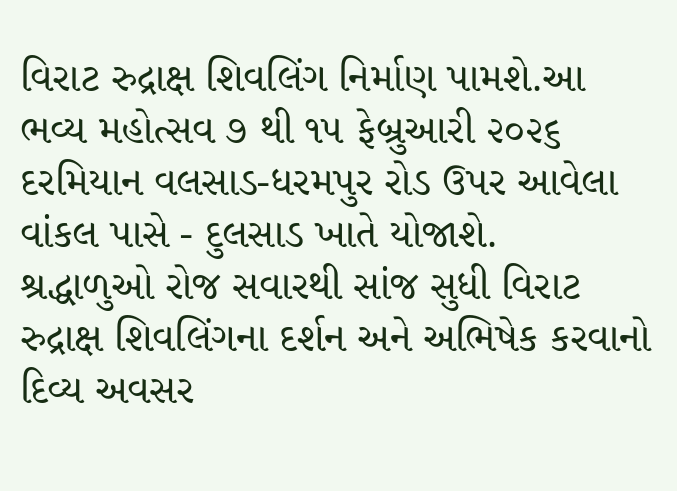વિરાટ રુદ્રાક્ષ શિવલિંગ નિર્માણ પામશે.આ ભવ્ય મહોત્સવ ૭ થી ૧૫ ફેબ્રુઆરી ૨૦૨૬ દરમિયાન વલસાડ-ધરમપુર રોડ ઉપર આવેલા વાંકલ પાસે - દુલસાડ ખાતે યોજાશે.
શ્રદ્ધાળુઓ રોજ સવારથી સાંજ સુધી વિરાટ રુદ્રાક્ષ શિવલિંગના દર્શન અને અભિષેક કરવાનો દિવ્ય અવસર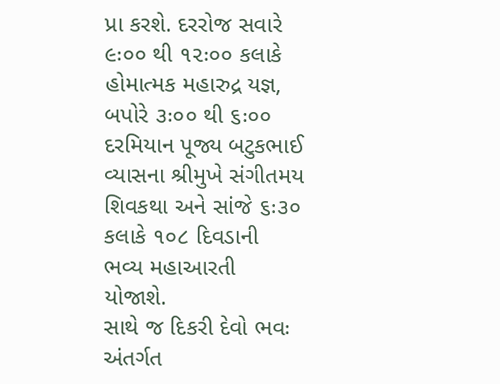પ્રા કરશે. દરરોજ સવારે ૯ઃ૦૦ થી ૧૨ઃ૦૦ કલાકે હોમાત્મક મહારુદ્ર યજ્ઞ, બપોરે ૩ઃ૦૦ થી ૬ઃ૦૦ દરમિયાન પૂજ્ય બટુકભાઈ વ્યાસના શ્રીમુખે સંગીતમય શિવકથા અને સાંજે ૬ઃ૩૦ કલાકે ૧૦૮ દિવડાની ભવ્ય મહાઆરતી યોજાશે.
સાથે જ દિકરી દેવો ભવઃ અંતર્ગત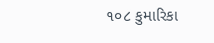૧૦૮ કુમારિકા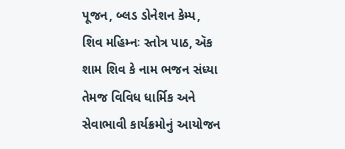પૂજન, બ્લડ ડોનેશન કેમ્પ, શિવ મહિમ્નઃ સ્તોત્ર પાઠ, ઍક શામ શિવ કે નામ ભજન સંધ્યા તેમજ વિવિધ ધાર્મિક અને સેવાભાવી કાર્યક્રમોનું આયોજન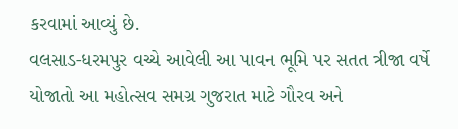કરવામાં આવ્યું છે.
વલસાડ-ધરમપુર વચ્ચે આવેલી આ પાવન ભૂમિ પર સતત ત્રીજા વર્ષે યોજાતો આ મહોત્સવ સમગ્ર ગુજરાત માટે ગૌરવ અને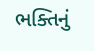ભક્તિનું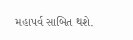મહાપર્વ સાબિત થશે.